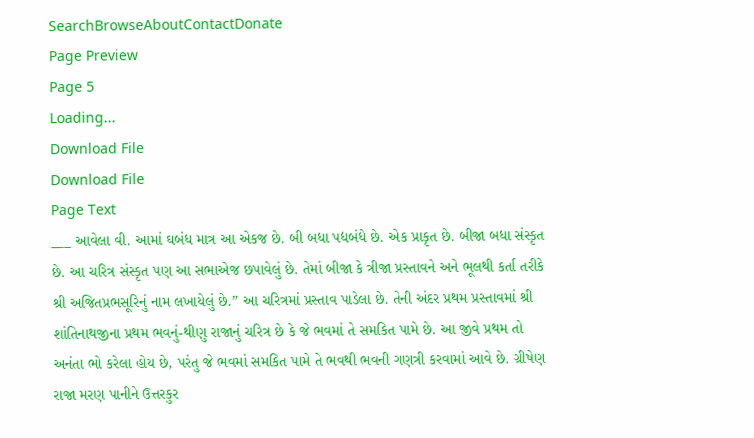SearchBrowseAboutContactDonate
Page Preview
Page 5
Loading...
Download File
Download File
Page Text
___ આવેલા વી. આમાં ઘબંધ માત્ર આ એકજ છે. બી બધા પદ્યબંધે છે. એક પ્રાકૃત છે. બીજા બધા સંસ્કૃત છે. આ ચરિત્ર સંસ્કૃત પણ આ સભાએજ છપાવેલું છે. તેમાં બીજા કે ત્રીજા પ્રસ્તાવને અને ભૂલથી કર્તા તરીકે શ્રી અજિતપ્રભસૂરિનું નામ લખાયેલું છે.” આ ચરિત્રમાં પ્રસ્તાવ પાડેલા છે. તેની અંદર પ્રથમ પ્રસ્તાવમાં શ્રી શાંતિનાથજીના પ્રથમ ભવનું-થીણુ રાજાનું ચરિત્ર છે કે જે ભવમાં તે સમકિત પામે છે. આ જીવે પ્રથમ તો અનંતા ભો કરેલા હોય છે, પરંતુ જે ભવમાં સમકિત પામે તે ભવથી ભવની ગણત્રી કરવામાં આવે છે. ગ્રીષેણ રાજા મરણ પાનીને ઉત્તરકુર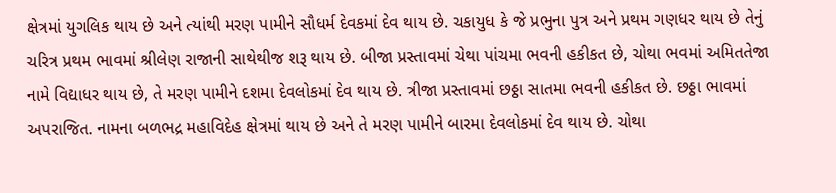ક્ષેત્રમાં યુગલિક થાય છે અને ત્યાંથી મરણ પામીને સૌધર્મ દેવકમાં દેવ થાય છે. ચકાયુધ કે જે પ્રભુના પુત્ર અને પ્રથમ ગણધર થાય છે તેનું ચરિત્ર પ્રથમ ભાવમાં શ્રીલેણ રાજાની સાથેથીજ શરૂ થાય છે. બીજા પ્રસ્તાવમાં ચેથા પાંચમા ભવની હકીકત છે, ચોથા ભવમાં અમિતતેજા નામે વિદ્યાધર થાય છે, તે મરણ પામીને દશમા દેવલોકમાં દેવ થાય છે. ત્રીજા પ્રસ્તાવમાં છઠ્ઠા સાતમા ભવની હકીકત છે. છઠ્ઠા ભાવમાં અપરાજિત. નામના બળભદ્ર મહાવિદેહ ક્ષેત્રમાં થાય છે અને તે મરણ પામીને બારમા દેવલોકમાં દેવ થાય છે. ચોથા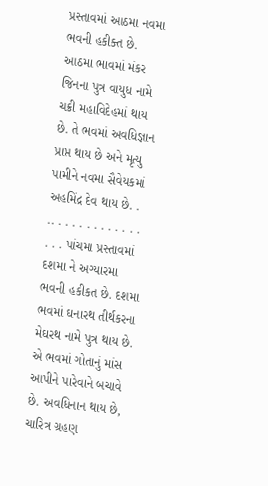પ્રસ્તાવમાં આઠમા નવમા ભવની હકીક્ત છે. આઠમા ભાવમાં મંકર જિનના પુત્ર વાયુધ નામે ચક્રી મહાવિદેહમાં થાય છે. તે ભવમાં અવધિજ્ઞાન પ્રાપ્ત થાય છે અને મૃત્યુ પામીને નવમા સૈવેયકમાં અહમિંદ્ર દેવ થાય છે. . .. . . . . . . . . . . . . . . . પાંચમા પ્રસ્તાવમાં દશમા ને અગ્યારમા ભવની હકીકત છે. દશમા ભવમાં ઘનારથ તીર્થકરના મેઘરથ નામે પુત્ર થાય છે. એ ભવમાં ગોતાનું માંસ આપીને પારેવાને બચાવે છે. અવધિનાન થાય છે, ચારિત્ર ગ્રહણ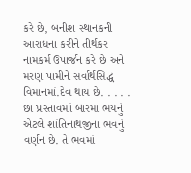કરે છે, બનીશ સ્થાનકની આરાધના કરીને તીર્થકર નામકર્મ ઉપાર્જન કરે છે અને મરણ પામીને સર્વાર્થસિદ્ધ વિમાનમાં.દેવ થાય છે. . . . . છા પ્રસ્તાવમાં બારમા ભયનું એટલે શાંતિનાથજીના ભવનું વર્ણન છે. તે ભવમાં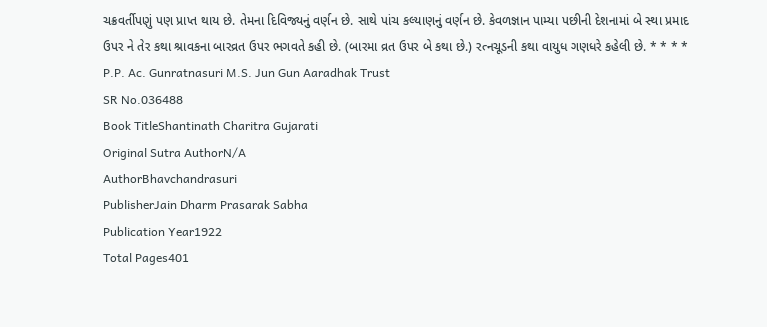ચક્રવર્તીપણું પણ પ્રાપ્ત થાય છે. તેમના દિવિજ્યનું વર્ણન છે. સાથે પાંચ કલ્યાણનું વર્ણન છે. કેવળજ્ઞાન પામ્યા પછીની દેશનામાં બે સ્થા પ્રમાદ ઉપર ને તેર કથા શ્રાવકના બારવ્રત ઉપર ભગવતે કહી છે. (બારમા વ્રત ઉપર બે કથા છે.) રત્નચૂડની કથા વાયુધ ગણધરે કહેલી છે. * * * * P.P. Ac. Gunratnasuri M.S. Jun Gun Aaradhak Trust
SR No.036488
Book TitleShantinath Charitra Gujarati
Original Sutra AuthorN/A
AuthorBhavchandrasuri
PublisherJain Dharm Prasarak Sabha
Publication Year1922
Total Pages401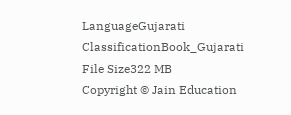LanguageGujarati
ClassificationBook_Gujarati
File Size322 MB
Copyright © Jain Education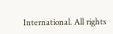International. All rights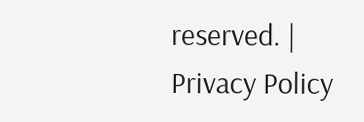reserved. | Privacy Policy